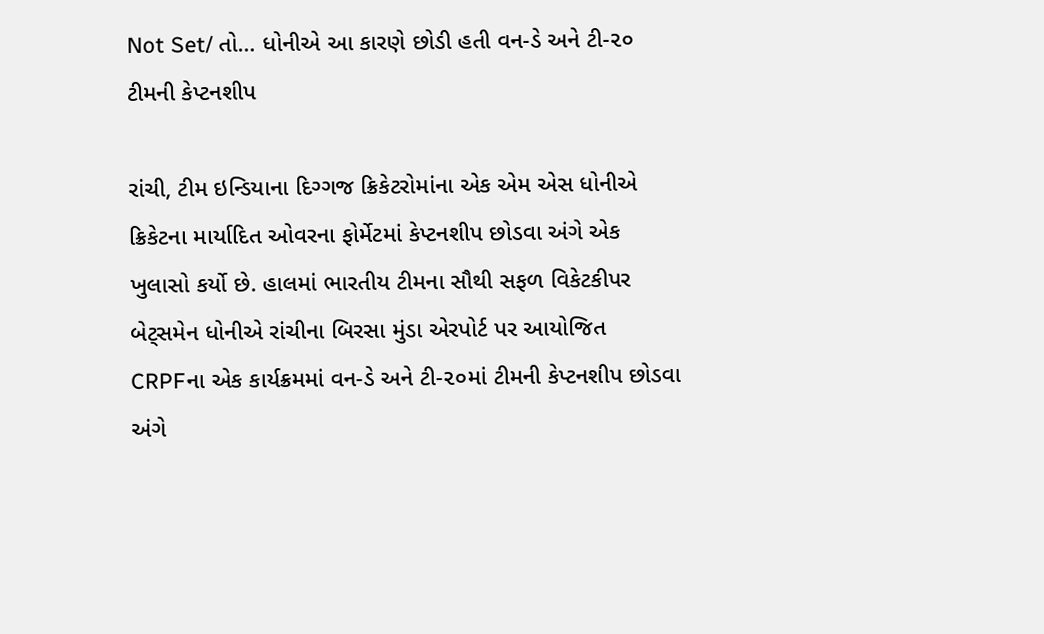Not Set/ તો… ધોનીએ આ કારણે છોડી હતી વન-ડે અને ટી-૨૦ ટીમની કેપ્ટનશીપ

રાંચી, ટીમ ઇન્ડિયાના દિગ્ગજ ક્રિકેટરોમાંના એક એમ એસ ધોનીએ ક્રિકેટના માર્યાદિત ઓવરના ફોર્મેટમાં કેપ્ટનશીપ છોડવા અંગે એક ખુલાસો કર્યો છે. હાલમાં ભારતીય ટીમના સૌથી સફળ વિકેટકીપર બેટ્સમેન ધોનીએ રાંચીના બિરસા મુંડા એરપોર્ટ પર આયોજિત CRPFના એક કાર્યક્રમમાં વન-ડે અને ટી-૨૦માં ટીમની કેપ્ટનશીપ છોડવા અંગે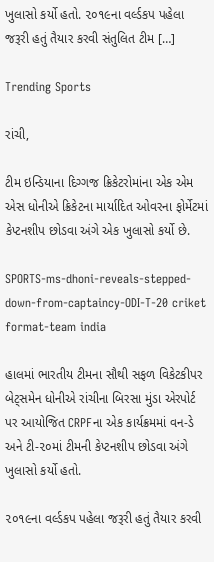ખુલાસો કર્યો હતો. ૨૦૧૯ના વર્લ્ડકપ પહેલા જરૂરી હતું તૈયાર કરવી સંતુલિત ટીમ […]

Trending Sports

રાંચી,

ટીમ ઇન્ડિયાના દિગ્ગજ ક્રિકેટરોમાંના એક એમ એસ ધોનીએ ક્રિકેટના માર્યાદિત ઓવરના ફોર્મેટમાં કેપ્ટનશીપ છોડવા અંગે એક ખુલાસો કર્યો છે.

SPORTS-ms-dhoni-reveals-stepped-down-from-captaincy-ODI-T-20 criket format-team india

હાલમાં ભારતીય ટીમના સૌથી સફળ વિકેટકીપર બેટ્સમેન ધોનીએ રાંચીના બિરસા મુંડા એરપોર્ટ પર આયોજિત CRPFના એક કાર્યક્રમમાં વન-ડે અને ટી-૨૦માં ટીમની કેપ્ટનશીપ છોડવા અંગે ખુલાસો કર્યો હતો.

૨૦૧૯ના વર્લ્ડકપ પહેલા જરૂરી હતું તૈયાર કરવી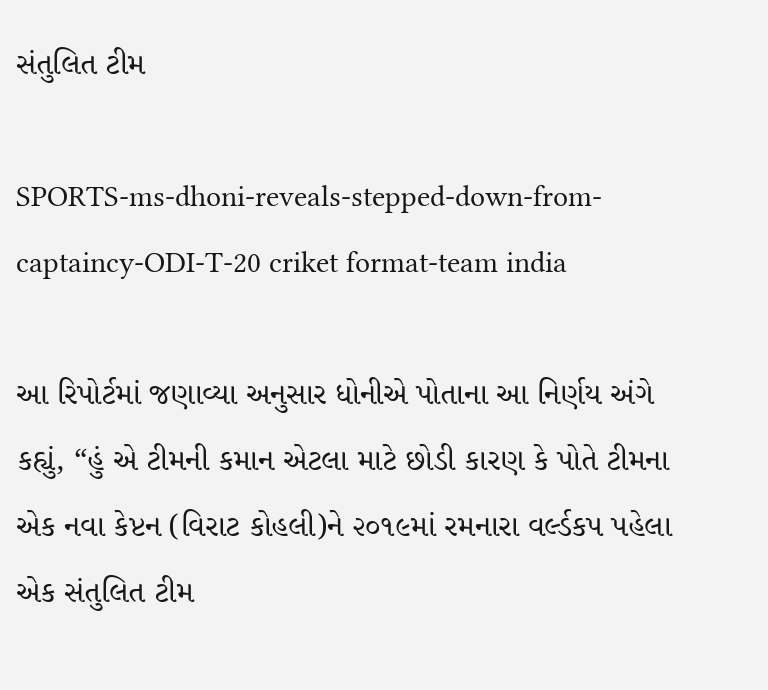સંતુલિત ટીમ

SPORTS-ms-dhoni-reveals-stepped-down-from-captaincy-ODI-T-20 criket format-team india

આ રિપોર્ટમાં જણાવ્યા અનુસાર ધોનીએ પોતાના આ નિર્ણય અંગે કહ્યું, “હું એ ટીમની કમાન એટલા માટે છોડી કારણ કે પોતે ટીમના એક નવા કેપ્ટન (વિરાટ કોહલી)ને ૨૦૧૯માં રમનારા વર્લ્ડકપ પહેલા એક સંતુલિત ટીમ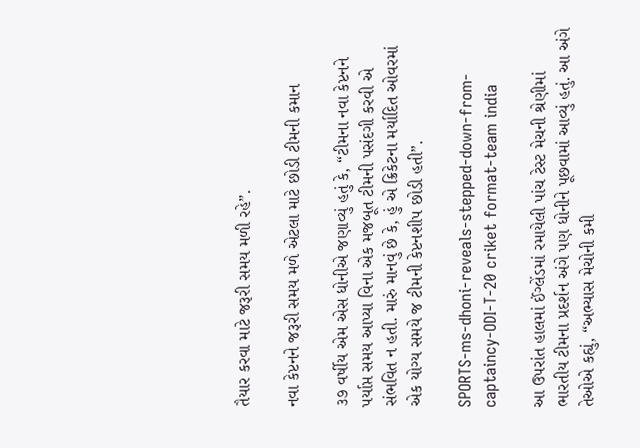તૈયાર કરવા માટે જરૂરી સમય મળી રહે”.

નવા કેપ્ટનને જરૂરી સમય મળે એટલા માટે છોડી ટીમની કમાન

૩૭ વર્ષીય એમ એસ ધોનીએ જણાવ્યું હતું કે, “ટીમના નવા કેપ્ટનને પર્યાપ્ત સમય આપ્યા વિના એક મજબૂત ટીમની પસંદગી કરવી એ સંભવિત ન હતી. મારું માનવું છે કે, હું એ ક્રિકેટના મર્યાદિત ઓવરમાં એક યોગ્ય સમયે જ ટીમની કેપ્ટનશીપ છોડી હતી”.

SPORTS-ms-dhoni-reveals-stepped-down-from-captaincy-ODI-T-20 criket format-team india

આ ઉપરાંત હાલમાં ઈંગ્લેંડમાં રમાયેલી પાંચ ટેસ્ટ મેચની શ્રેણીમાં ભારતીય ટીમના પ્રદર્શન અંગે પણ ધોનીને પૂછવામાં આવ્યું હતું. આ અંગે તેઓએ કહ્યું, “અભ્યાસ મેચોની કમી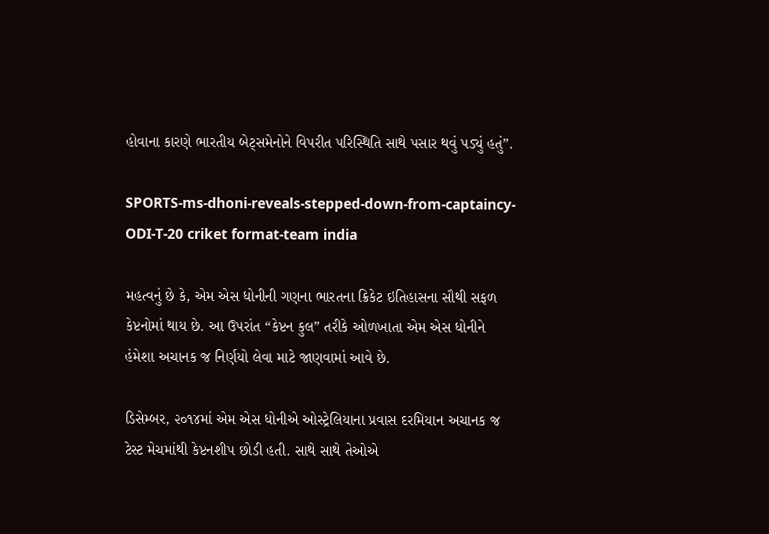હોવાના કારણે ભારતીય બેટ્સમેનોને વિપરીત પરિસ્થિતિ સાથે પસાર થવું પડ્યું હતું”.

SPORTS-ms-dhoni-reveals-stepped-down-from-captaincy-ODI-T-20 criket format-team india

મહત્વનું છે કે, એમ એસ ધોનીની ગણના ભારતના ક્રિકેટ ઇતિહાસના સૌથી સફળ કેપ્ટનોમાં થાય છે. આ ઉપરાંત “કેપ્ટન કુલ” તરીકે ઓળખાતા એમ એસ ધોનીને હંમેશા અચાનક જ નિર્ણયો લેવા માટે જાણવામાં આવે છે.

ડિસેમ્બર, ૨૦૧૪માં એમ એસ ધોનીએ ઓસ્ટ્રેલિયાના પ્રવાસ દરમિયાન અચાનક જ ટેસ્ટ મેચમાંથી કેપ્ટનશીપ છોડી હતી. સાથે સાથે તેઓએ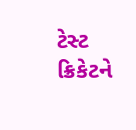ટેસ્ટ ક્રિકેટને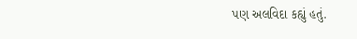પણ અલવિદા કહ્યું હતું.